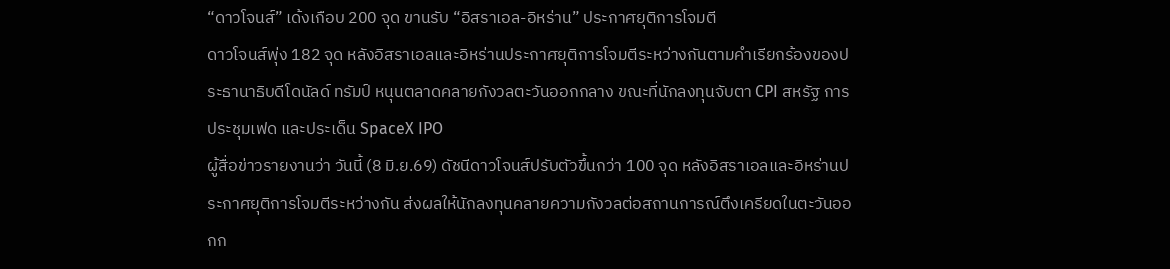“ดาวโจนส์” เด้งเกือบ 200 จุด ขานรับ “อิสราเอล-อิหร่าน” ประกาศยุติการโจมตี
ดาวโจนส์พุ่ง 182 จุด หลังอิสราเอลและอิหร่านประกาศยุติการโจมตีระหว่างกันตามคำเรียกร้องของประธานาธิบดีโดนัลด์ ทรัมป์ หนุนตลาดคลายกังวลตะวันออกกลาง ขณะที่นักลงทุนจับตา CPI สหรัฐ การประชุมเฟด และประเด็น SpaceX IPO
ผู้สื่อข่าวรายงานว่า วันนี้ (8 มิ.ย.69) ดัชนีดาวโจนส์ปรับตัวขึ้นกว่า 100 จุด หลังอิสราเอลและอิหร่านประกาศยุติการโจมตีระหว่างกัน ส่งผลให้นักลงทุนคลายความกังวลต่อสถานการณ์ตึงเครียดในตะวันออกก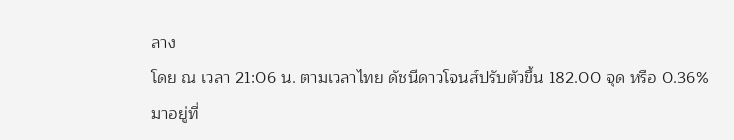ลาง
โดย ณ เวลา 21:06 น. ตามเวลาไทย ดัชนีดาวโจนส์ปรับตัวขึ้น 182.00 จุด หรือ 0.36% มาอยู่ที่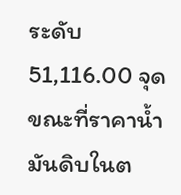ระดับ 51,116.00 จุด ขณะที่ราคาน้ำมันดิบในต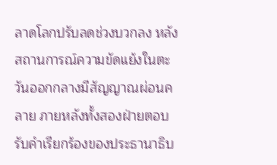ลาดโลกปรับลดช่วงบวกลง หลังสถานการณ์ความขัดแย้งในตะวันออกกลางมีสัญญาณผ่อนคลาย ภายหลังทั้งสองฝ่ายตอบรับคำเรียกร้องของประธานาธิบ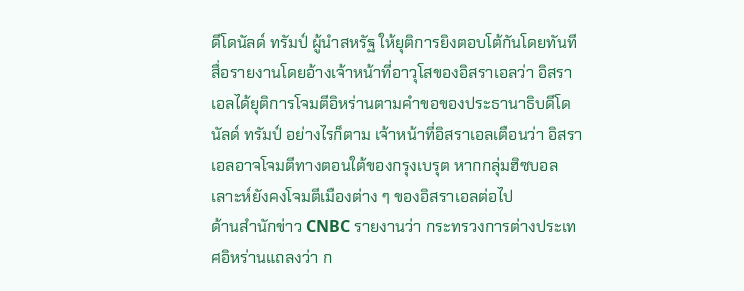ดีโดนัลด์ ทรัมป์ ผู้นำสหรัฐ ให้ยุติการยิงตอบโต้กันโดยทันที
สื่อรายงานโดยอ้างเจ้าหน้าที่อาวุโสของอิสราเอลว่า อิสราเอลได้ยุติการโจมตีอิหร่านตามคำขอของประธานาธิบดีโดนัลด์ ทรัมป์ อย่างไรก็ตาม เจ้าหน้าที่อิสราเอลเตือนว่า อิสราเอลอาจโจมตีทางตอนใต้ของกรุงเบรุต หากกลุ่มฮิซบอลเลาะห์ยังคงโจมตีเมืองต่าง ๆ ของอิสราเอลต่อไป
ด้านสำนักข่าว CNBC รายงานว่า กระทรวงการต่างประเทศอิหร่านแถลงว่า ก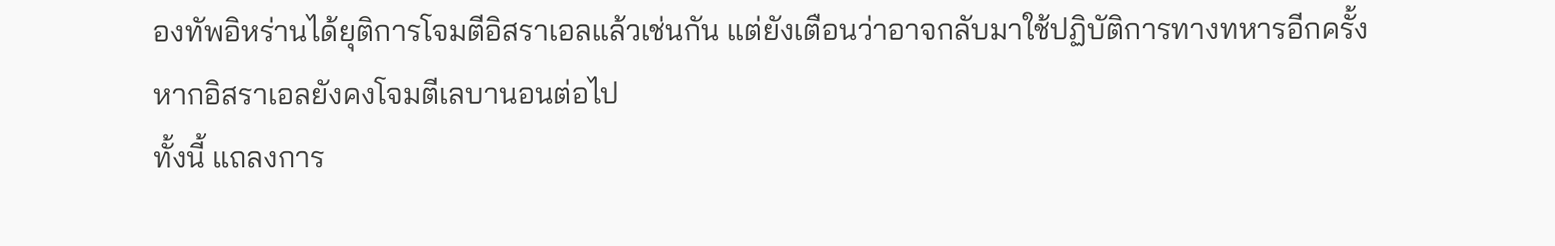องทัพอิหร่านได้ยุติการโจมตีอิสราเอลแล้วเช่นกัน แต่ยังเตือนว่าอาจกลับมาใช้ปฏิบัติการทางทหารอีกครั้ง หากอิสราเอลยังคงโจมตีเลบานอนต่อไป
ทั้งนี้ แถลงการ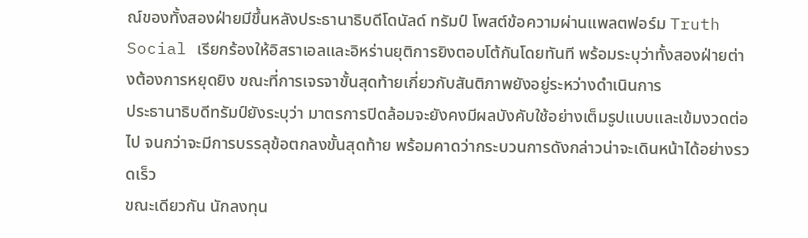ณ์ของทั้งสองฝ่ายมีขึ้นหลังประธานาธิบดีโดนัลด์ ทรัมป์ โพสต์ข้อความผ่านแพลตฟอร์ม Truth Social เรียกร้องให้อิสราเอลและอิหร่านยุติการยิงตอบโต้กันโดยทันที พร้อมระบุว่าทั้งสองฝ่ายต่างต้องการหยุดยิง ขณะที่การเจรจาขั้นสุดท้ายเกี่ยวกับสันติภาพยังอยู่ระหว่างดำเนินการ
ประธานาธิบดีทรัมป์ยังระบุว่า มาตรการปิดล้อมจะยังคงมีผลบังคับใช้อย่างเต็มรูปแบบและเข้มงวดต่อไป จนกว่าจะมีการบรรลุข้อตกลงขั้นสุดท้าย พร้อมคาดว่ากระบวนการดังกล่าวน่าจะเดินหน้าได้อย่างรวดเร็ว
ขณะเดียวกัน นักลงทุน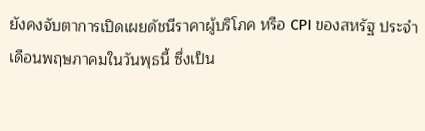ยังคงจับตาการเปิดเผยดัชนีราคาผู้บริโภค หรือ CPI ของสหรัฐ ประจำเดือนพฤษภาคมในวันพุธนี้ ซึ่งเป็น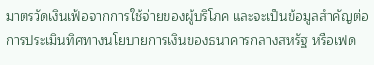มาตรวัดเงินเฟ้อจากการใช้จ่ายของผู้บริโภค และจะเป็นข้อมูลสำคัญต่อการประเมินทิศทางนโยบายการเงินของธนาคารกลางสหรัฐ หรือเฟด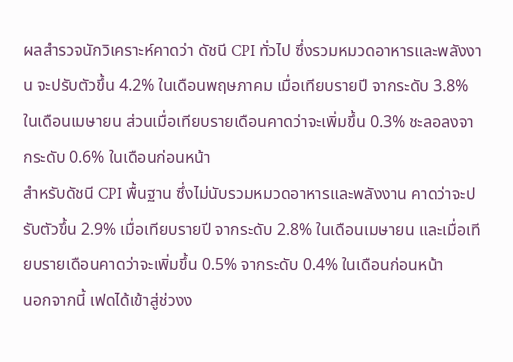ผลสำรวจนักวิเคราะห์คาดว่า ดัชนี CPI ทั่วไป ซึ่งรวมหมวดอาหารและพลังงาน จะปรับตัวขึ้น 4.2% ในเดือนพฤษภาคม เมื่อเทียบรายปี จากระดับ 3.8% ในเดือนเมษายน ส่วนเมื่อเทียบรายเดือนคาดว่าจะเพิ่มขึ้น 0.3% ชะลอลงจากระดับ 0.6% ในเดือนก่อนหน้า
สำหรับดัชนี CPI พื้นฐาน ซึ่งไม่นับรวมหมวดอาหารและพลังงาน คาดว่าจะปรับตัวขึ้น 2.9% เมื่อเทียบรายปี จากระดับ 2.8% ในเดือนเมษายน และเมื่อเทียบรายเดือนคาดว่าจะเพิ่มขึ้น 0.5% จากระดับ 0.4% ในเดือนก่อนหน้า
นอกจากนี้ เฟดได้เข้าสู่ช่วงง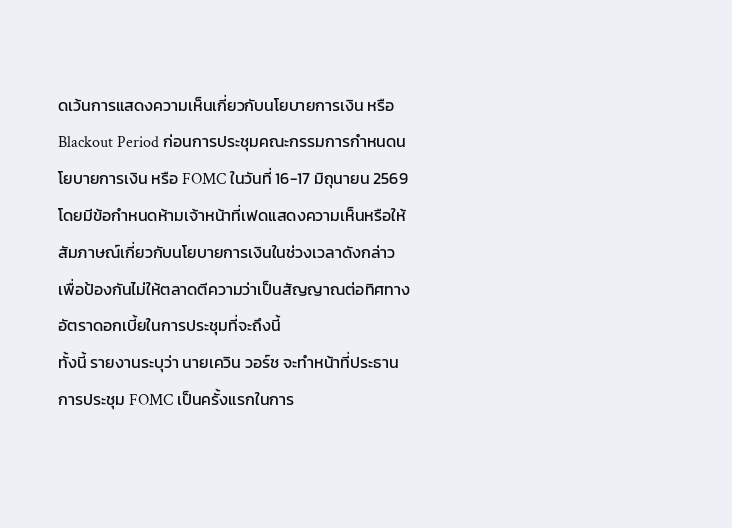ดเว้นการแสดงความเห็นเกี่ยวกับนโยบายการเงิน หรือ Blackout Period ก่อนการประชุมคณะกรรมการกำหนดนโยบายการเงิน หรือ FOMC ในวันที่ 16-17 มิถุนายน 2569 โดยมีข้อกำหนดห้ามเจ้าหน้าที่เฟดแสดงความเห็นหรือให้สัมภาษณ์เกี่ยวกับนโยบายการเงินในช่วงเวลาดังกล่าว เพื่อป้องกันไม่ให้ตลาดตีความว่าเป็นสัญญาณต่อทิศทางอัตราดอกเบี้ยในการประชุมที่จะถึงนี้
ทั้งนี้ รายงานระบุว่า นายเควิน วอร์ช จะทำหน้าที่ประธานการประชุม FOMC เป็นครั้งแรกในการ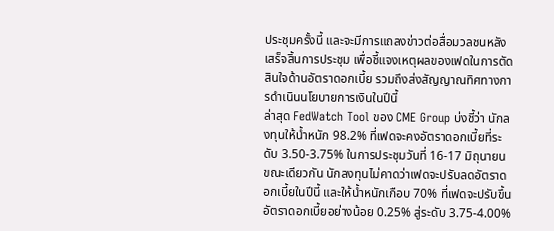ประชุมครั้งนี้ และจะมีการแถลงข่าวต่อสื่อมวลชนหลังเสร็จสิ้นการประชุม เพื่อชี้แจงเหตุผลของเฟดในการตัดสินใจด้านอัตราดอกเบี้ย รวมถึงส่งสัญญาณทิศทางการดำเนินนโยบายการเงินในปีนี้
ล่าสุด FedWatch Tool ของ CME Group บ่งชี้ว่า นักลงทุนให้น้ำหนัก 98.2% ที่เฟดจะคงอัตราดอกเบี้ยที่ระดับ 3.50-3.75% ในการประชุมวันที่ 16-17 มิถุนายน ขณะเดียวกัน นักลงทุนไม่คาดว่าเฟดจะปรับลดอัตราดอกเบี้ยในปีนี้ และให้น้ำหนักเกือบ 70% ที่เฟดจะปรับขึ้นอัตราดอกเบี้ยอย่างน้อย 0.25% สู่ระดับ 3.75-4.00%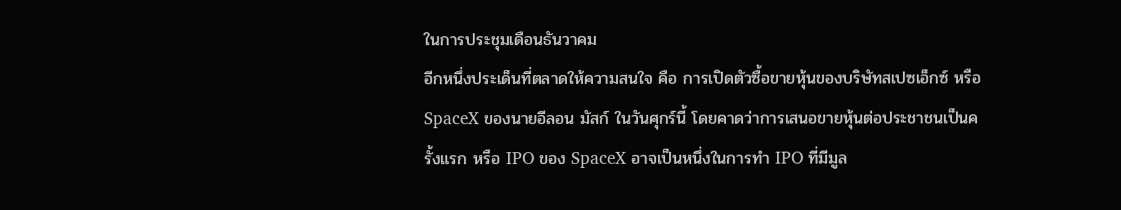ในการประชุมเดือนธันวาคม
อีกหนึ่งประเด็นที่ตลาดให้ความสนใจ คือ การเปิดตัวซื้อขายหุ้นของบริษัทสเปซเอ็กซ์ หรือ SpaceX ของนายอีลอน มัสก์ ในวันศุกร์นี้ โดยคาดว่าการเสนอขายหุ้นต่อประชาชนเป็นครั้งแรก หรือ IPO ของ SpaceX อาจเป็นหนึ่งในการทำ IPO ที่มีมูล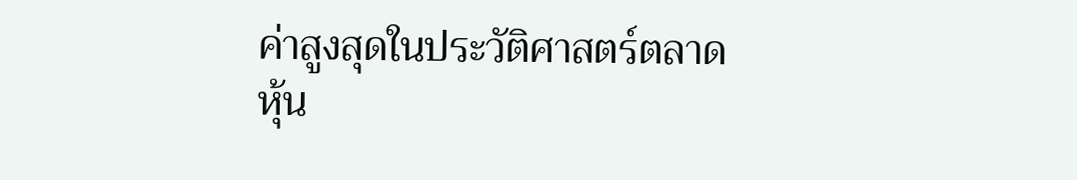ค่าสูงสุดในประวัติศาสตร์ตลาดหุ้น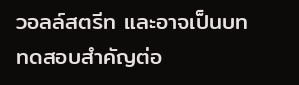วอลล์สตรีท และอาจเป็นบททดสอบสำคัญต่อ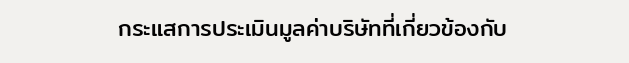กระแสการประเมินมูลค่าบริษัทที่เกี่ยวข้องกับ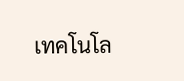เทคโนโล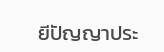ยีปัญญาประ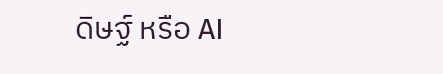ดิษฐ์ หรือ AI